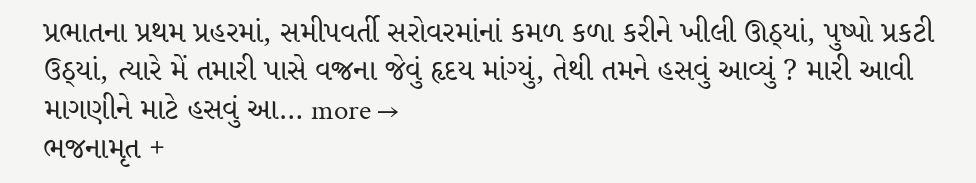પ્રભાતના પ્રથમ પ્રહરમાં, સમીપવર્તી સરોવરમાંનાં કમળ કળા કરીને ખીલી ઊઠ્યાં, પુષ્પો પ્રકટી ઉઠ્યાં, ત્યારે મેં તમારી પાસે વજ્રના જેવું હૃદય માંગ્યું, તેથી તમને હસવું આવ્યું ? મારી આવી માગણીને માટે હસવું આ… more →
ભજનામૃત +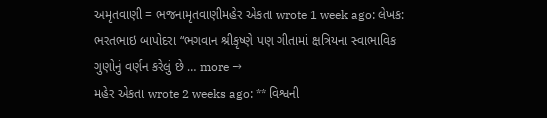અમૃતવાણી = ભજનામૃતવાણીમહેર એકતા wrote 1 week ago: લેખક: ભરતભાઇ બાપોદરા “ભગવાન શ્રીકૃષ્ણે પણ ગીતામાં ક્ષત્રિયના સ્વાભાવિક ગુણોનું વર્ણન કરેલું છે … more →
મહેર એકતા wrote 2 weeks ago: ** વિશ્વની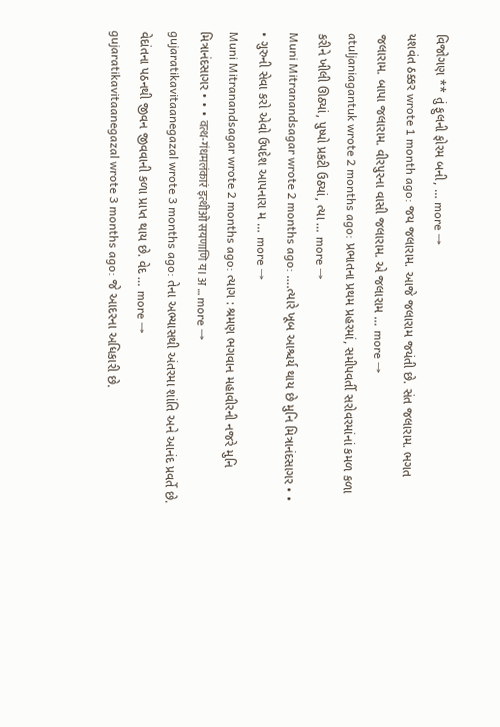વિજોગણ ** તું ફુલની ફોરમ બની, … more →
યશવંત ઠક્કર wrote 1 month ago: જય જલારામ. આજે જલારામ જયંતી છે. સંત જલારામ. ભગત જલારામ. બાપા જલારામ. વીરપુરના વાસી જલારામ. એ જલારામ … more →
atuljaniagantuk wrote 2 months ago: પ્રભાતના પ્રથમ પ્રહરમાં, સમીપવર્તી સરોવરમાંનાં કમળ કળા કરીને ખીલી ઊઠ્યાં, પુષ્પો પ્રકટી ઉઠ્યાં, ત્યા … more →
Muni Mitranandsagar wrote 2 months ago: ….ત્યારે ખૂબ આશ્ચર્ય થાય છે મુનિ મિત્રાનંદસાગર • • • ગુરુની સેવા કરો એવો ઉપદેશ આપનારા મ … more →
Muni Mitranandsagar wrote 2 months ago: ત્યાગ : શ્રમણ ભગવાન મહાવીરની નજરે મુનિ મિત્રાનંદસાગર • • • वत्थ-गंधमलंकारं इत्थीओ सयणाणि य। अ … more →
gujaratikavitaanegazal wrote 3 months ago: તેના અભ્યાસથી અંતરમા શાંતિ અને આનંદ પ્રવર્તે છે. વેદાંતના પઠનથી જીવન જીવવાની કળા પ્રાપ્ત થાય છે. વેદ … more →
gujaratikavitaanegazal wrote 3 months ago: જે આદરના અધિકારી છે.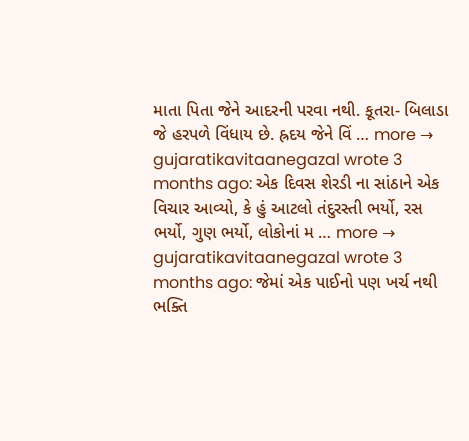માતા પિતા જેને આદરની પરવા નથી. કૂતરા- બિલાડા જે હરપળે વિંધાય છે. હ્રદય જેને વિં … more →
gujaratikavitaanegazal wrote 3 months ago: એક દિવસ શેરડી ના સાંઠાને એક વિચાર આવ્યો, કે હું આટલો તંદુરસ્તી ભર્યો, રસ ભર્યો, ગુણ ભર્યો, લોકોનાં મ … more →
gujaratikavitaanegazal wrote 3 months ago: જેમાં એક પાઈનો પણ ખર્ચ નથી ભક્તિ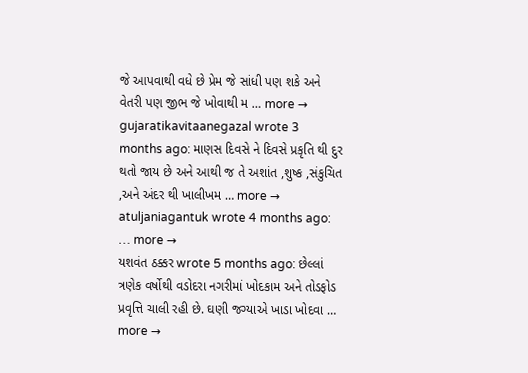જે આપવાથી વધે છે પ્રેમ જે સાંધી પણ શકે અને વેતરી પણ જીભ જે ખોવાથી મ … more →
gujaratikavitaanegazal wrote 3 months ago: માણસ દિવસે ને દિવસે પ્રકૃતિ થી દુર થતો જાય છે અને આથી જ તે અશાંત ,શુષ્ક ,સંકુચિત ,અને અંદર થી ખાલીખમ … more →
atuljaniagantuk wrote 4 months ago: … more →
યશવંત ઠક્કર wrote 5 months ago: છેલ્લાં ત્રણેક વર્ષોથી વડોદરા નગરીમાં ખોદકામ અને તોડફોડ પ્રવૃત્તિ ચાલી રહી છે. ઘણી જગ્યાએ ખાડા ખોદવા … more →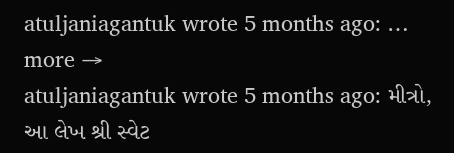atuljaniagantuk wrote 5 months ago: … more →
atuljaniagantuk wrote 5 months ago: મીત્રો, આ લેખ શ્રી સ્વેટ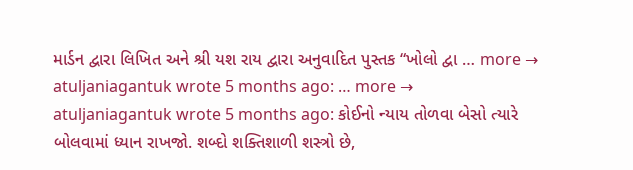માર્ડન દ્વારા લિખિત અને શ્રી યશ રાય દ્વારા અનુવાદિત પુસ્તક “ખોલો દ્વા … more →
atuljaniagantuk wrote 5 months ago: … more →
atuljaniagantuk wrote 5 months ago: કોઈનો ન્યાય તોળવા બેસો ત્યારે બોલવામાં ધ્યાન રાખજો. શબ્દો શક્તિશાળી શસ્ત્રો છે,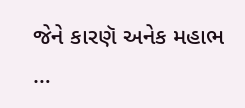જેને કારણૅ અનેક મહાભ …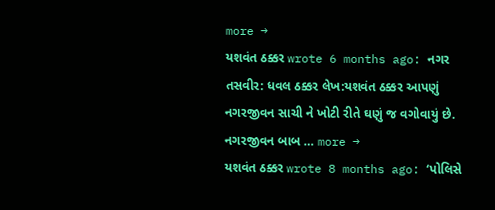more →
યશવંત ઠક્કર wrote 6 months ago: નગર તસવીર: ધવલ ઠક્કર લેખ:યશવંત ઠક્કર આપણું નગરજીવન સાચી ને ખોટી રીતે ઘણું જ વગોવાયું છે. નગરજીવન બાબ … more →
યશવંત ઠક્કર wrote 8 months ago: ‘પોલિસે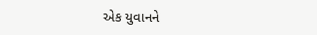એક યુવાનને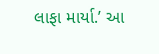લાફા માર્યા.’ આ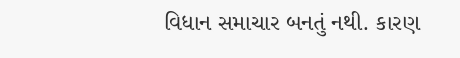વિધાન સમાચાર બનતું નથી. કારણ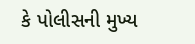કે પોલીસની મુખ્ય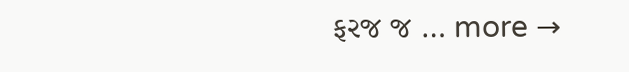ફરજ જ … more →